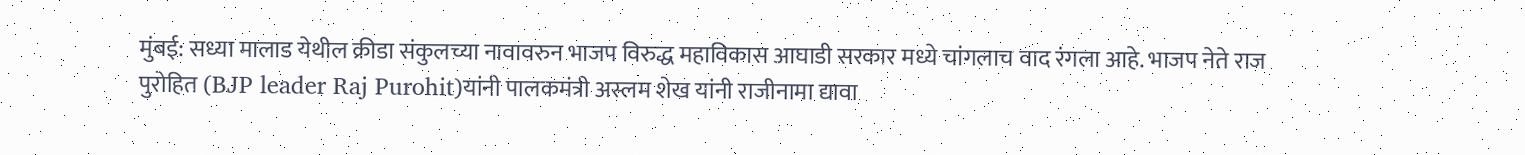मुंबई: सध्या मालाड येथील क्रीडा संकुलच्या नावावरुन भाजप विरुद्ध महाविकास आघाडी सरकार मध्ये चांगलाच वाद रंगला आहे. भाजप नेते राज पुरोहित (BJP leader Raj Purohit)यांनी पालकमंत्री अस्लम शेख यांनी राजीनामा द्यावा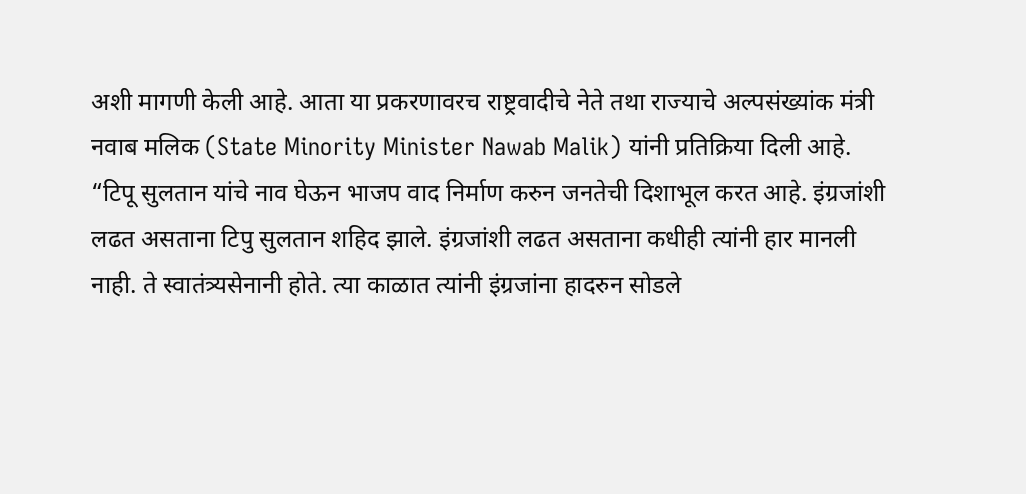अशी मागणी केली आहे. आता या प्रकरणावरच राष्ट्रवादीचे नेते तथा राज्याचे अल्पसंख्यांक मंत्री नवाब मलिक (State Minority Minister Nawab Malik) यांनी प्रतिक्रिया दिली आहे.
“टिपू सुलतान यांचे नाव घेऊन भाजप वाद निर्माण करुन जनतेची दिशाभूल करत आहे. इंग्रजांशी लढत असताना टिपु सुलतान शहिद झाले. इंग्रजांशी लढत असताना कधीही त्यांनी हार मानली नाही. ते स्वातंत्र्यसेनानी होते. त्या काळात त्यांनी इंग्रजांना हादरुन सोडले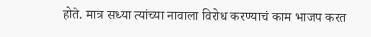होते. मात्र सध्या त्यांच्या नावाला विरोध करण्याचं काम भाजप करत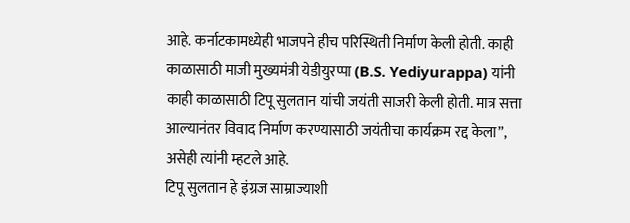आहे. कर्नाटकामध्येही भाजपने हीच परिस्थिती निर्माण केली होती. काही काळासाठी माजी मुख्यमंत्री येडीयुरप्पा (B.S. Yediyurappa) यांनी काही काळासाठी टिपू सुलतान यांची जयंती साजरी केली होती. मात्र सत्ता आल्यानंतर विवाद निर्माण करण्यासाठी जयंतीचा कार्यक्रम रद्द केला”, असेही त्यांनी म्हटले आहे.
टिपू सुलतान हे इंग्रज साम्राज्याशी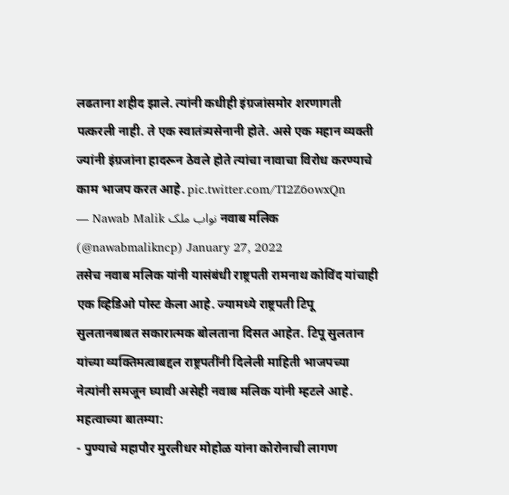लढताना शहीद झाले. त्यांनी कधीही इंग्रजांसमोर शरणागती पत्करली नाही. ते एक स्वातंत्र्यसेनानी होते. असे एक महान व्यक्ती ज्यांनी इंग्रजांना हादरून ठेवले होते त्यांचा नावाचा विरोध करण्याचे काम भाजप करत आहे. pic.twitter.com/TI2Z6owxQn
— Nawab Malik نواب ملک नवाब मलिक (@nawabmalikncp) January 27, 2022
तसेच नवाब मलिक यांनी यासंबंधी राष्ट्रपती रामनाथ कोविंद यांचाही एक व्हिडिओ पोस्ट केला आहे. ज्यामध्ये राष्ट्रपती टिपू सुलतानबाबत सकारात्मक बोलताना दिसत आहेत. टिपू सुलतान यांच्या व्यक्तिमत्वाबद्दल राष्ट्रपतींनी दिलेली माहिती भाजपच्या नेत्यांनी समजून घ्यावी असेही नवाब मलिक यांनी म्हटले आहे.
महत्वाच्या बातम्या:
- पुण्याचे महापौर मुरलीधर मोहोळ यांना कोरोनाची लागण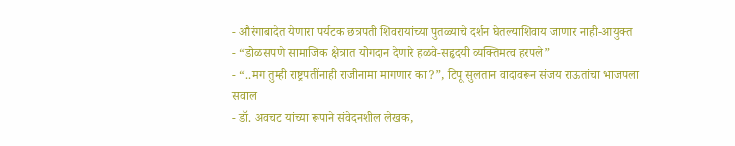- औरंगाबादेत येणारा पर्यटक छत्रपती शिवरायांच्या पुतळ्याचे दर्शन घेतल्याशिवाय जाणार नाही-आयुक्त
- “डोळसपणे सामाजिक क्षेत्रात योगदान देणारे हळवे-सहृदयी व्यक्तिमत्व हरपले”
- “..मग तुम्ही राष्ट्रपतींनाही राजीनामा मागणार का?”, टिपू सुलतान वादावरून संजय राऊतांचा भाजपला सवाल
- डॉ. अवचट यांच्या रूपाने संवेदनशील लेखक,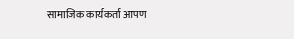सामाजिक कार्यकर्ता आपण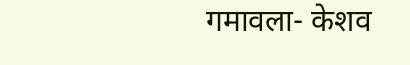गमावला- केशव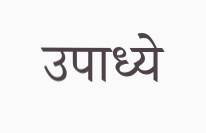उपाध्ये